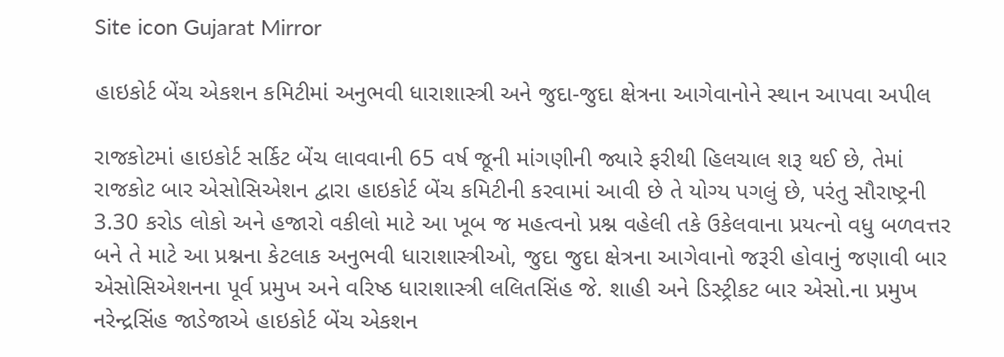Site icon Gujarat Mirror

હાઇકોર્ટ બેંચ એકશન કમિટીમાં અનુભવી ધારાશાસ્ત્રી અને જુદા-જુદા ક્ષેત્રના આગેવાનોને સ્થાન આપવા અપીલ

રાજકોટમાં હાઇકોર્ટ સર્કિટ બેંચ લાવવાની 65 વર્ષ જૂની માંગણીની જ્યારે ફરીથી હિલચાલ શરૂ થઈ છે, તેમાં રાજકોટ બાર એસોસિએશન દ્વારા હાઇકોર્ટ બેંચ કમિટીની કરવામાં આવી છે તે યોગ્ય પગલું છે, પરંતુ સૌરાષ્ટ્રની 3.30 કરોડ લોકો અને હજારો વકીલો માટે આ ખૂબ જ મહત્વનો પ્રશ્ન વહેલી તકે ઉકેલવાના પ્રયત્નો વધુ બળવત્તર બને તે માટે આ પ્રશ્નના કેટલાક અનુભવી ધારાશાસ્ત્રીઓ, જુદા જુદા ક્ષેત્રના આગેવાનો જરૂરી હોવાનું જણાવી બાર એસોસિએશનના પૂર્વ પ્રમુખ અને વરિષ્ઠ ધારાશાસ્ત્રી લલિતસિંહ જે. શાહી અને ડિસ્ટ્રીકટ બાર એસો.ના પ્રમુખ નરેન્દ્રસિંહ જાડેજાએ હાઇકોર્ટ બેંચ એકશન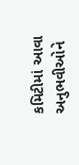કમિટીમાં આવા અનુભવીઓને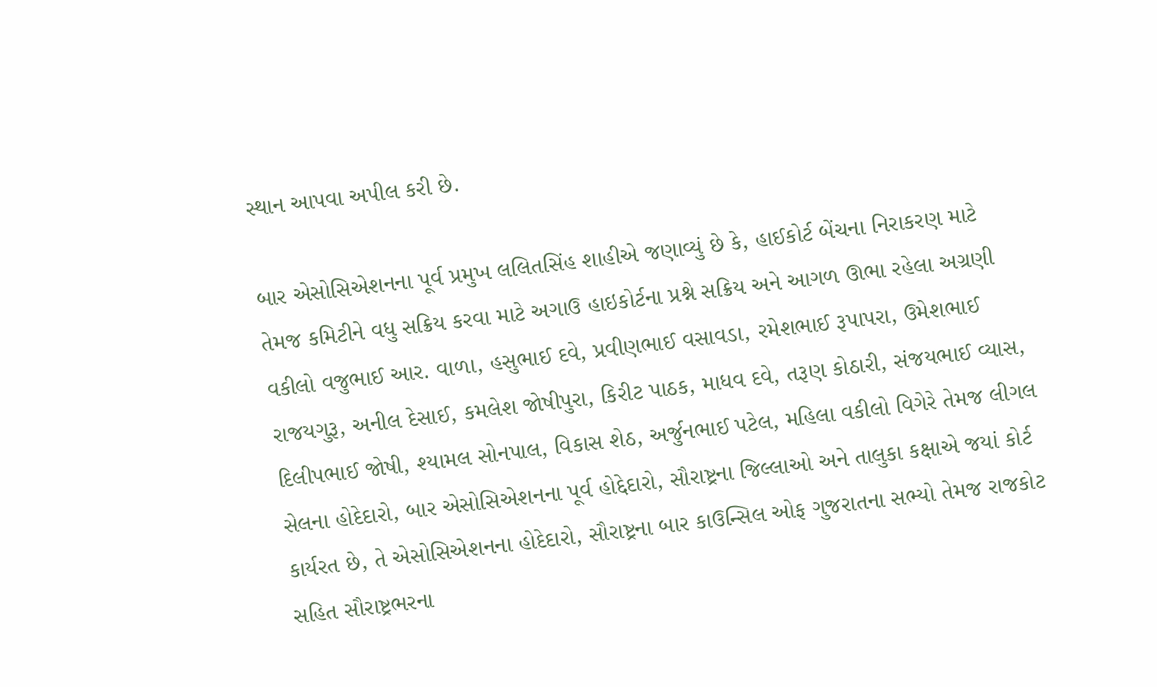સ્થાન આપવા અપીલ કરી છે.

બાર એસોસિએશનના પૂર્વ પ્રમુખ લલિતસિંહ શાહીએ જણાવ્યું છે કે, હાઈકોર્ટ બેંચના નિરાકરણ માટે તેમજ કમિટીને વધુ સક્રિય કરવા માટે અગાઉ હાઇકોર્ટના પ્રશ્ને સક્રિય અને આગળ ઊભા રહેલા અગ્રણી વકીલો વજુભાઈ આર. વાળા, હસુભાઈ દવે, પ્રવીણભાઈ વસાવડા, રમેશભાઈ રૂપાપરા, ઉમેશભાઈ રાજયગુરૂ, અનીલ દેસાઈ, કમલેશ જોષીપુરા, કિરીટ પાઠક, માધવ દવે, તરૂણ કોઠારી, સંજયભાઈ વ્યાસ, દિલીપભાઈ જોષી, શ્યામલ સોનપાલ, વિકાસ શેઠ, અર્જુનભાઈ પટેલ, મહિલા વકીલો વિગેરે તેમજ લીગલ સેલના હોદેદારો, બાર એસોસિએશનના પૂર્વ હોદ્દેદારો, સૌરાષ્ટ્રના જિલ્લાઓ અને તાલુકા કક્ષાએ જયાં કોર્ટ કાર્યરત છે, તે એસોસિએશનના હોદેદારો, સૌરાષ્ટ્રના બાર કાઉન્સિલ ઓફ ગુજરાતના સભ્યો તેમજ રાજકોટ સહિત સૌરાષ્ટ્રભરના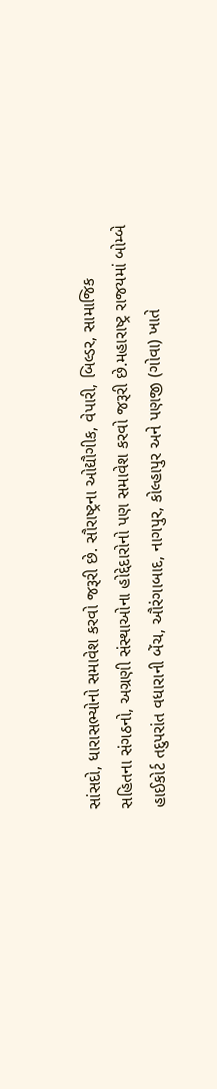સાંસદો, ધારાસભ્યોનો સમાવેશ કરવો જરૂરી છે. સૌરાષ્ટ્રના ઓદ્યૌગીક, વેપારી, બિલ્ડર, સામાજિક સહિતના સંગઠનો, અગ્રણી સંસ્થાઓના હોદ્દેદારોનો પણ સમાવેશ કરવો જરૂરી છે.મહારાષ્ટ્ર રાજયમાં બોમ્બે હાઈકોર્ટ તદુપરાંત વધારાની બેંચ, ઔરંગાબાદ, નાગપુર, કોલ્હાપુર અને પણજી (ગોવા) ખાતે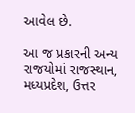આવેલ છે.

આ જ પ્રકારની અન્ય રાજયોમાં રાજસ્થાન, મધ્યપ્રદેશ, ઉત્તર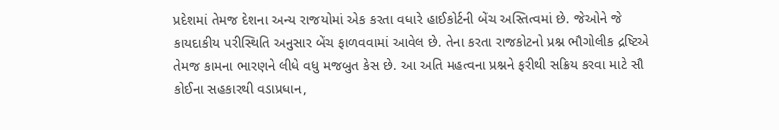પ્રદેશમાં તેમજ દેશના અન્ય રાજયોમાં એક કરતા વધારે હાઈકોર્ટની બેંચ અસ્તિત્વમાં છે. જેઓને જે કાયદાકીય પરીસ્થિતિ અનુસાર બેંચ ફાળવવામાં આવેલ છે. તેના કરતા રાજકોટનો પ્રશ્ન ભૌગોલીક દ્રષ્ટિએ તેમજ કામના ભારણને લીધે વધુ મજબુત કેસ છે. આ અતિ મહત્વના પ્રશ્નને ફરીથી સક્રિય કરવા માટે સૌ કોઈના સહકારથી વડાપ્રધાન,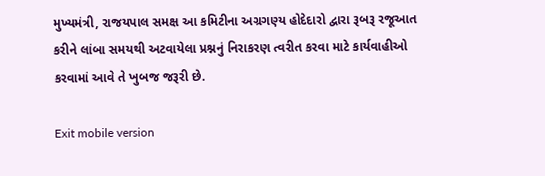મુખ્યમંત્રી, રાજયપાલ સમક્ષ આ કમિટીના અગ્રગણ્ય હોદેદારો દ્વારા રૂબરૂ રજૂઆત કરીને લાંબા સમયથી અટવાયેલા પ્રશ્નનું નિરાકરણ ત્વરીત કરવા માટે કાર્યવાહીઓ કરવામાં આવે તે ખુબજ જરૂરી છે.

Exit mobile version